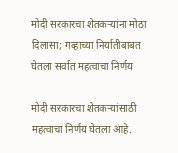मोदी सरकारचा शेतकऱ्यांना मोठा दिलासा; गव्हाच्या निर्यातीबाबत घेतला सर्वात महत्वाचा निर्णय

मोदी सरकारचा शेतकऱ्यांसाठी महत्वाचा निर्णय घेतला आहे.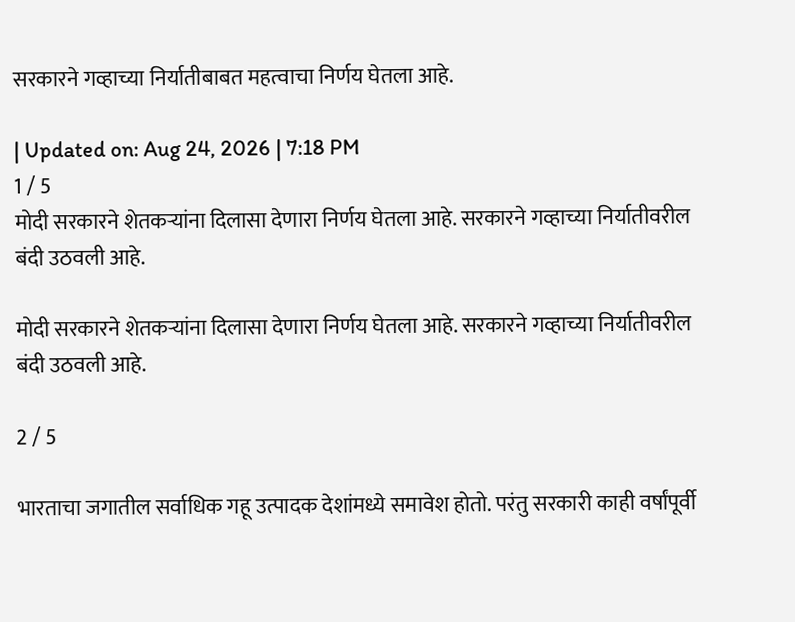सरकारने गव्हाच्या निर्यातीबाबत महत्वाचा निर्णय घेतला आहे.

| Updated on: Aug 24, 2026 | 7:18 PM
1 / 5
मोदी सरकारने शेतकऱ्यांना दिलासा देणारा निर्णय घेतला आहे. सरकारने गव्हाच्या निर्यातीवरील बंदी उठवली आहे.

मोदी सरकारने शेतकऱ्यांना दिलासा देणारा निर्णय घेतला आहे. सरकारने गव्हाच्या निर्यातीवरील बंदी उठवली आहे.

2 / 5

भारताचा जगातील सर्वाधिक गहू उत्पादक देशांमध्ये समावेश होतो. परंतु सरकारी काही वर्षांपूर्वी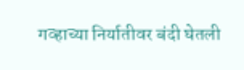गव्हाच्या निर्यातीवर बंदी घेतली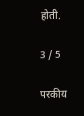होती.

3 / 5

परकीय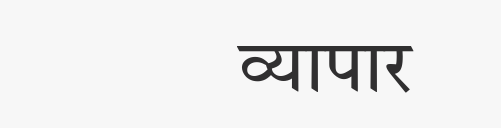व्यापार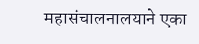महासंचालनालयाने एका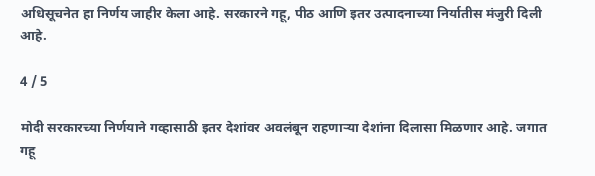अधिसूचनेत हा निर्णय जाहीर केला आहे. सरकारने गहू, पीठ आणि इतर उत्पादनाच्या निर्यातीस मंजुरी दिली आहे.

4 / 5

मोदी सरकारच्या निर्णयाने गव्हासाठी इतर देशांवर अवलंबून राहणाऱ्या देशांना दिलासा मिळणार आहे. जगात गहू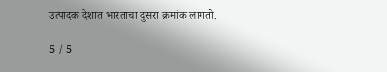उत्पादक देशात भारताचा दुसरा क्रमांक लागतो.

5 / 5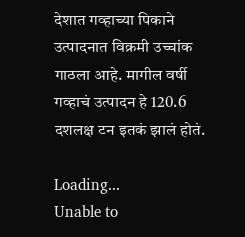देशात गव्हाच्या पिकाने उत्पादनात विक्रमी उच्चांक गाठला आहे. मागील वर्षी गव्हाचं उत्पादन हे 120.6 दशलक्ष टन इतकं झालं होतं.

Loading...
Unable to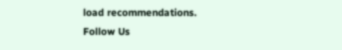load recommendations.
Follow Us